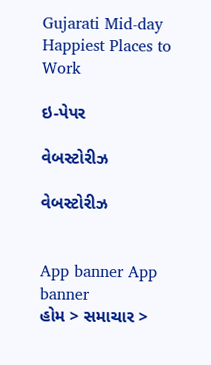Gujarati Mid-day
Happiest Places to Work

ઇ-પેપર

વેબસ્ટોરીઝ

વેબસ્ટોરીઝ


App banner App banner
હોમ > સમાચાર >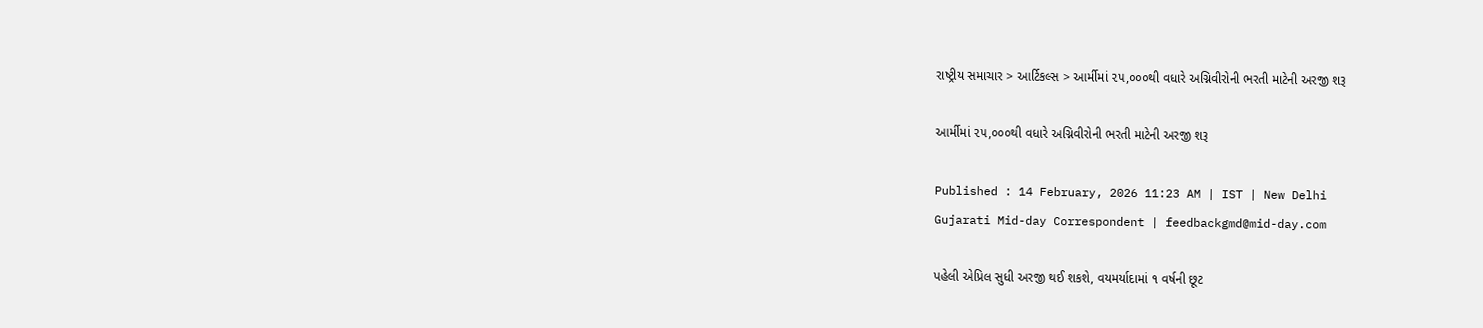રાષ્ટ્રીય સમાચાર > આર્ટિકલ્સ > આર્મીમાં ૨૫,૦૦૦થી વધારે અગ્નિવીરોની ભરતી માટેની અરજી શરૂ

આર્મીમાં ૨૫,૦૦૦થી વધારે અગ્નિવીરોની ભરતી માટેની અરજી શરૂ

Published : 14 February, 2026 11:23 AM | IST | New Delhi
Gujarati Mid-day Correspondent | feedbackgmd@mid-day.com

પહેલી એપ્રિલ સુધી અરજી થઈ શકશે, વયમર્યાદામાં ૧ વર્ષની છૂટ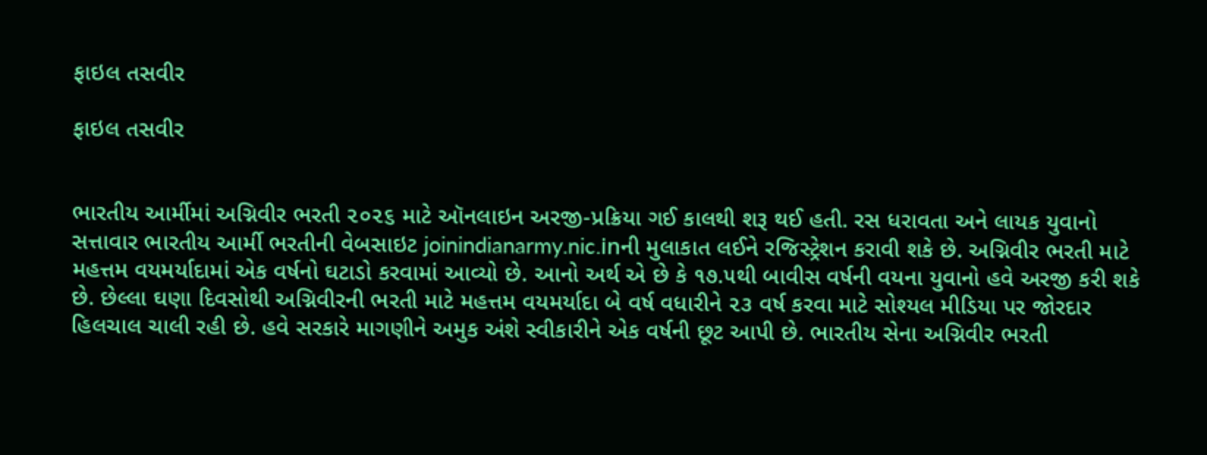ફાઇલ તસવીર

ફાઇલ તસવીર


ભારતીય આર્મીમાં અગ્નિવીર ભરતી ૨૦૨૬ માટે ઑનલાઇન અરજી-પ્રક્રિયા ગઈ કાલથી શરૂ થઈ હતી. રસ ધરાવતા અને લાયક યુવાનો સત્તાવાર ભારતીય આર્મી ભરતીની વેબસાઇટ joinindianarmy.nic.inની મુલાકાત લઈને રજિસ્ટ્રેશન કરાવી શકે છે. અગ્નિવીર ભરતી માટે મહત્તમ વયમર્યાદામાં એક વર્ષનો ઘટાડો કરવામાં આવ્યો છે. આનો અર્થ એ છે કે ૧૭.૫થી બાવીસ વર્ષની વયના યુવાનો હવે અરજી કરી શકે છે. છેલ્લા ઘણા દિવસોથી અગ્નિવીરની ભરતી માટે મહત્તમ વયમર્યાદા બે વર્ષ વધારીને ૨૩ વર્ષ કરવા માટે સોશ્યલ મીડિયા પર જોરદાર હિલચાલ ચાલી રહી છે. હવે સરકારે માગણીને અમુક અંશે સ્વીકારીને એક વર્ષની છૂટ આપી છે. ભારતીય સેના અગ્નિવીર ભરતી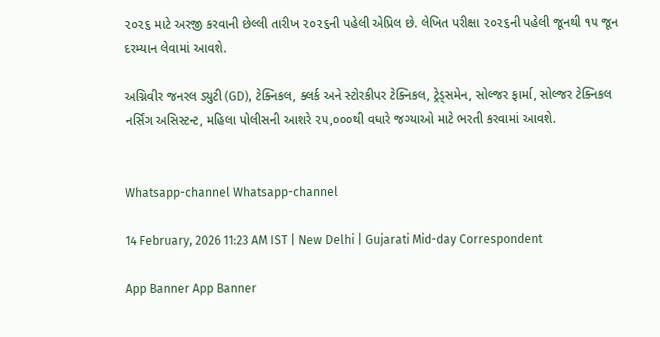૨૦૨૬ માટે અરજી કરવાની છેલ્લી તારીખ ૨૦૨૬ની પહેલી એપ્રિલ છે. લેખિત પરીક્ષા ૨૦૨૬ની પહેલી જૂનથી ૧૫ જૂન દરમ્યાન લેવામાં આવશે.

અગ્નિવીર જનરલ ડ્યુટી (GD), ટેક્નિકલ, ક્લર્ક અને સ્ટોરકીપર ટેક્નિકલ, ટ્રેડ્સમેન, સોલ્જર ફાર્મા, સોલ્જર ટેક્નિકલ નર્સિંગ અસિસ્ટન્ટ, મહિલા પોલીસની આશરે ૨૫,૦૦૦થી વધારે જગ્યાઓ માટે ભરતી કરવામાં આવશે.


Whatsapp-channel Whatsapp-channel

14 February, 2026 11:23 AM IST | New Delhi | Gujarati Mid-day Correspondent

App Banner App Banner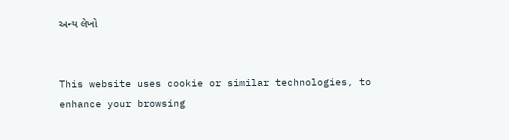અન્ય લેખો


This website uses cookie or similar technologies, to enhance your browsing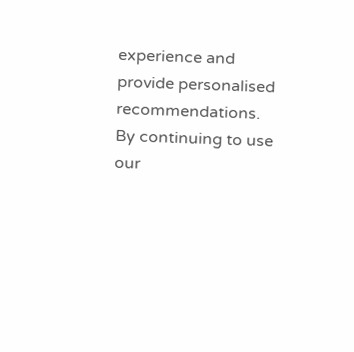experience and provide personalised recommendations. By continuing to use our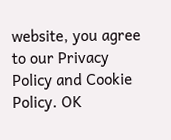website, you agree to our Privacy Policy and Cookie Policy. OK